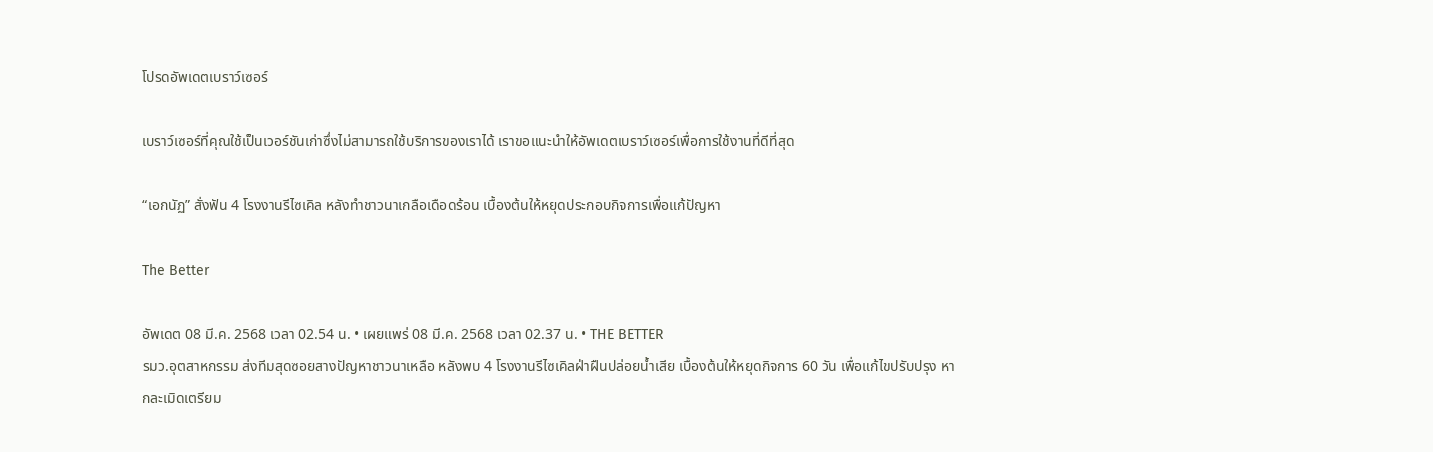โปรดอัพเดตเบราว์เซอร์

เบราว์เซอร์ที่คุณใช้เป็นเวอร์ชันเก่าซึ่งไม่สามารถใช้บริการของเราได้ เราขอแนะนำให้อัพเดตเบราว์เซอร์เพื่อการใช้งานที่ดีที่สุด

“เอกนัฏ” สั่งฟัน 4 โรงงานรีไซเคิล หลังทำชาวนาเกลือเดือดร้อน เบื้องต้นให้หยุดประกอบกิจการเพื่อแก้ปัญหา

The Better

อัพเดต 08 มี.ค. 2568 เวลา 02.54 น. • เผยแพร่ 08 มี.ค. 2568 เวลา 02.37 น. • THE BETTER
รมว.อุตสาหกรรม ส่งทีมสุดซอยสางปัญหาชาวนาเหลือ หลังพบ 4 โรงงานรีไซเคิลฝ่าฝืนปล่อยน้ำเสีย เบื้องต้นให้หยุดกิจการ 60 วัน เพื่อแก้ไขปรับปรุง หากละเมิดเตรียม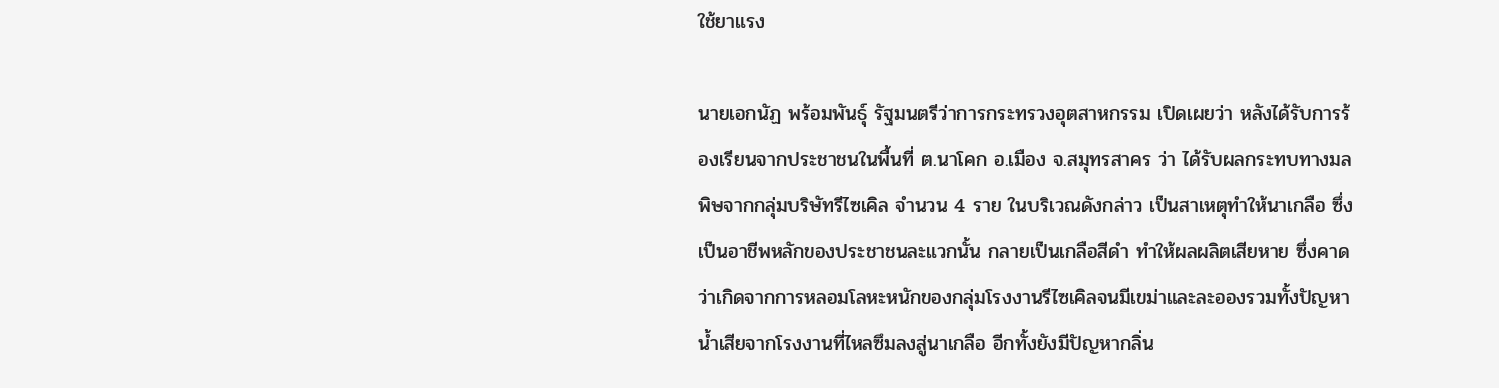ใช้ยาแรง

นายเอกนัฏ พร้อมพันธุ์ รัฐมนตรีว่าการกระทรวงอุตสาหกรรม เปิดเผยว่า หลังได้รับการร้องเรียนจากประชาชนในพื้นที่ ต.นาโคก อ.เมือง จ.สมุทรสาคร ว่า ได้รับผลกระทบทางมลพิษจากกลุ่มบริษัทรีไซเคิล จำนวน 4 ราย ในบริเวณดังกล่าว เป็นสาเหตุทำให้นาเกลือ ซึ่งเป็นอาชีพหลักของประชาชนละแวกนั้น กลายเป็นเกลือสีดำ ทำให้ผลผลิตเสียหาย ซึ่งคาดว่าเกิดจากการหลอมโลหะหนักของกลุ่มโรงงานรีไซเคิลจนมีเขม่าและละอองรวมทั้งปัญหาน้ำเสียจากโรงงานที่ไหลซึมลงสู่นาเกลือ อีกทั้งยังมีปัญหากลิ่น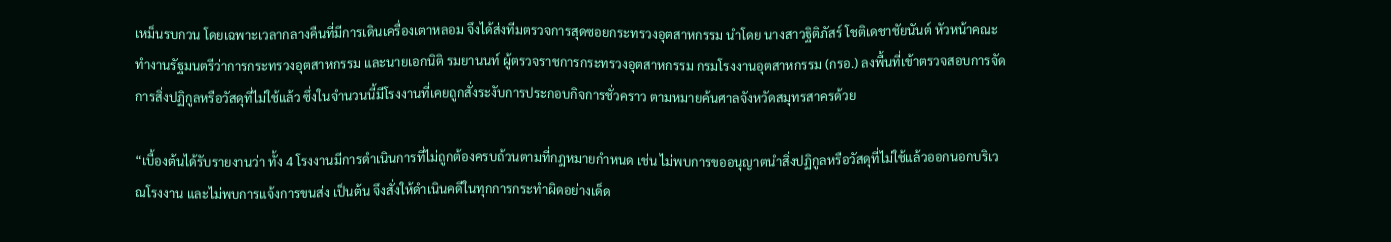เหม็นรบกวน โดยเฉพาะเวลากลางคืนที่มีการเดินเครื่องเตาหลอม จึงได้ส่งทีมตรวจการสุดซอยกระทรวงอุตสาหกรรม นำโดย นางสาวฐิติภัสร์ โชติเดชาชัยนันต์ หัวหน้าคณะทำงานรัฐมนตรีว่าการกระทรวงอุตสาหกรรม และนายเอกนิติ รมยานนท์ ผู้ตรวจราชการกระทรวงอุตสาหกรรม กรมโรงงานอุตสาหกรรม (กรอ.) ลงพื้นที่เข้าตรวจสอบการจัดการสิ่งปฏิกูลหรือวัสดุที่ไม่ใช้แล้ว ซึ่งในจำนวนนี้มีโรงงานที่เคยถูกสั่งระงับการประกอบกิจการชั่วคราว ตามหมายค้นศาลจังหวัดสมุทรสาครด้วย

“เบื้องต้นได้รับรายงานว่า ทั้ง 4 โรงงานมีการดำเนินการที่ไม่ถูกต้องครบถ้วนตามที่กฎหมายกำหนด เช่น ไม่พบการขออนุญาตนำสิ่งปฏิกูลหรือวัสดุที่ไม่ใช้แล้วออกนอกบริเวณโรงงาน และไม่พบการแจ้งการขนส่ง เป็นต้น จึงสั่งให้ดำเนินคดีในทุกการกระทำผิดอย่างเด็ด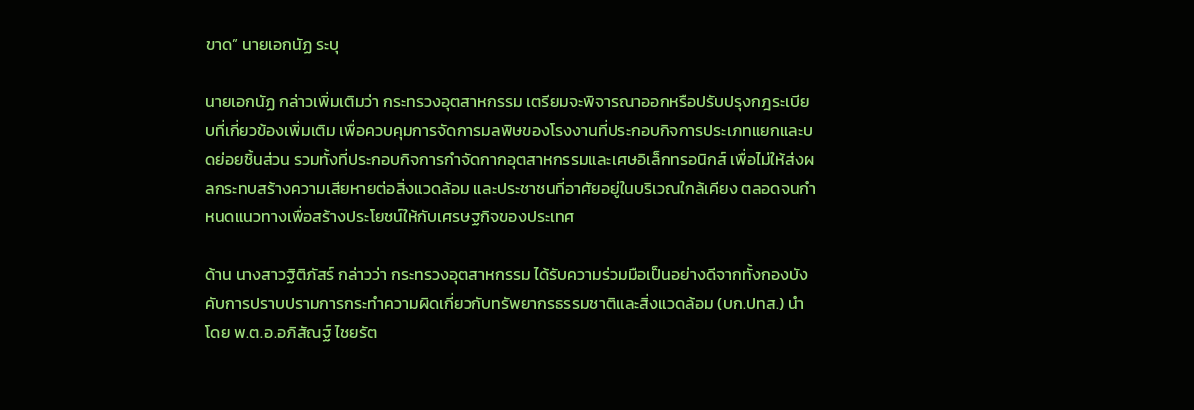ขาด” นายเอกนัฏ ระบุ

นายเอกนัฏ กล่าวเพิ่มเติมว่า กระทรวงอุตสาหกรรม เตรียมจะพิจารณาออกหรือปรับปรุงกฎระเบียบที่เกี่ยวข้องเพิ่มเติม เพื่อควบคุมการจัดการมลพิษของโรงงานที่ประกอบกิจการประเภทแยกและบดย่อยชิ้นส่วน รวมทั้งที่ประกอบกิจการกำจัดกากอุตสาหกรรมและเศษอิเล็กทรอนิกส์ เพื่อไม่ให้ส่งผลกระทบสร้างความเสียหายต่อสิ่งแวดล้อม และประชาชนที่อาศัยอยู่ในบริเวณใกล้เคียง ตลอดจนกำหนดแนวทางเพื่อสร้างประโยชน์ให้กับเศรษฐกิจของประเทศ

ด้าน นางสาวฐิติภัสร์ กล่าวว่า กระทรวงอุตสาหกรรม ได้รับความร่วมมือเป็นอย่างดีจากทั้งกองบังคับการปราบปรามการกระทำความผิดเกี่ยวกับทรัพยากรธรรมชาติและสิ่งแวดล้อม (บก.ปทส.) นำโดย พ.ต.อ.อภิสัณฐ์ ไชยรัต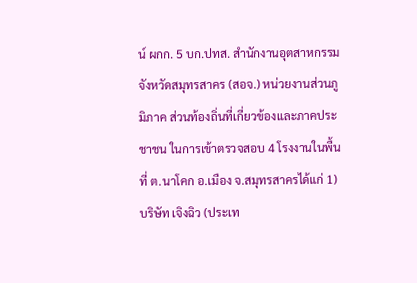น์ ผกก. 5 บก.ปทส. สำนักงานอุตสาหกรรมจังหวัดสมุทรสาคร (สอจ.) หน่วยงานส่วนภูมิภาค ส่วนท้องถิ่นที่เกี่ยวข้องและภาคประชาชน ในการเข้าตรวจสอบ 4 โรงงานในพื้นที่ ต.นาโคก อ.เมือง จ.สมุทรสาครได้แก่ 1) บริษัท เจิงฉิว (ประเท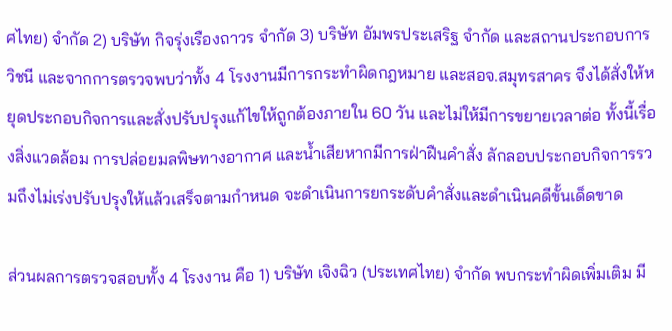ศไทย) จำกัด 2) บริษัท กิจรุ่งเรืองถาวร จำกัด 3) บริษัท อัมพรประเสริฐ จำกัด และสถานประกอบการวิชนี และจากการตรวจพบว่าทั้ง 4 โรงงานมีการกระทำผิดกฎหมาย และสอจ.สมุทรสาคร จึงได้สั่งให้หยุดประกอบกิจการและสั่งปรับปรุงแก้ไขให้ถูกต้องภายใน 60 วัน และไม่ให้มีการขยายเวลาต่อ ทั้งนี้เรื่องสิ่งแวดล้อม การปล่อยมลพิษทางอากาศ และน้ำเสียหากมีการฝ่าฝืนคำสั่ง ลักลอบประกอบกิจการรวมถึงไม่เร่งปรับปรุงให้แล้วเสร็จตามกำหนด จะดำเนินการยกระดับคำสั่งและดำเนินคดีขั้นเด็ดขาด

ส่วนผลการตรวจสอบทั้ง 4 โรงงาน คือ 1) บริษัท เจิงฉิว (ประเทศไทย) จำกัด พบกระทำผิดเพิ่มเติม มี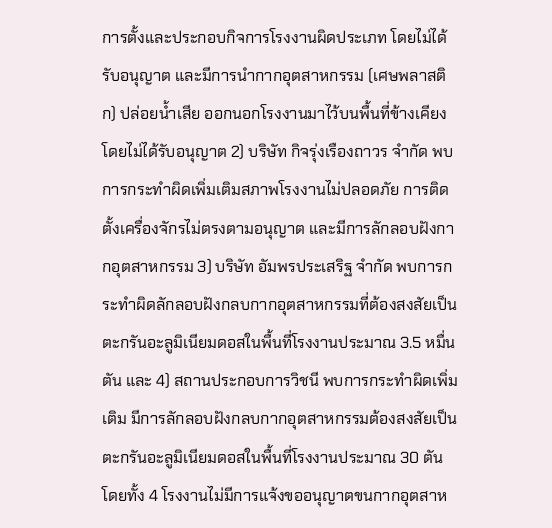การตั้งและประกอบกิจการโรงงานผิดประเภท โดยไม่ได้รับอนุญาต และมีการนำกากอุตสาหกรรม (เศษพลาสติก) ปล่อยน้ำเสีย ออกนอกโรงงานมาไว้บนพื้นที่ข้างเคียง โดยไม่ได้รับอนุญาต 2) บริษัท กิจรุ่งเรืองถาวร จำกัด พบการกระทำผิดเพิ่มเติมสภาพโรงงานไม่ปลอดภัย การติดตั้งเครื่องจักรไม่ตรงตามอนุญาต และมีการลักลอบฝังกากอุตสาหกรรม 3) บริษัท อัมพรประเสริฐ จำกัด พบการกระทำผิดลักลอบฝังกลบกากอุตสาหกรรมที่ต้องสงสัยเป็นตะกรันอะลูมิเนียมดอสในพื้นที่โรงงานประมาณ 3.5 หมื่นตัน และ 4) สถานประกอบการวิชนี พบการกระทำผิดเพิ่มเติม มีการลักลอบฝังกลบกากอุตสาหกรรมต้องสงสัยเป็นตะกรันอะลูมิเนียมดอสในพื้นที่โรงงานประมาณ 30 ตัน โดยทั้ง 4 โรงงานไม่มีการแจ้งขออนุญาตขนกากอุตสาห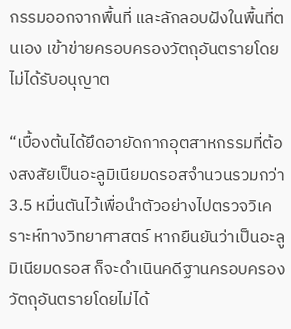กรรมออกจากพื้นที่ และลักลอบฝังในพื้นที่ตนเอง เข้าข่ายครอบครองวัตถุอันตรายโดยไม่ได้รับอนุญาต

“เบื้องต้นได้ยึดอายัดกากอุตสาหกรรมที่ต้องสงสัยเป็นอะลูมิเนียมดรอสจำนวนรวมกว่า 3.5 หมื่นตันไว้เพื่อนำตัวอย่างไปตรวจวิเคราะห์ทางวิทยาศาสตร์ หากยืนยันว่าเป็นอะลูมิเนียมดรอส ก็จะดำเนินคดีฐานครอบครองวัตถุอันตรายโดยไม่ได้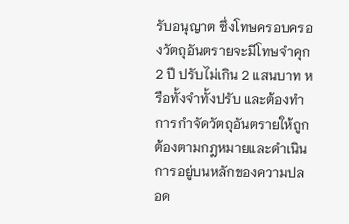รับอนุญาต ซึ่งโทษครอบครองวัตถุอันตรายจะมีโทษจำคุก 2 ปี ปรับไม่เกิน 2 แสนบาท หรือทั้งจำทั้งปรับ และต้องทำการกำจัดวัตถุอันตรายให้ถูกต้องตามกฎหมายและดำเนินการอยู่บนหลักของความปลอด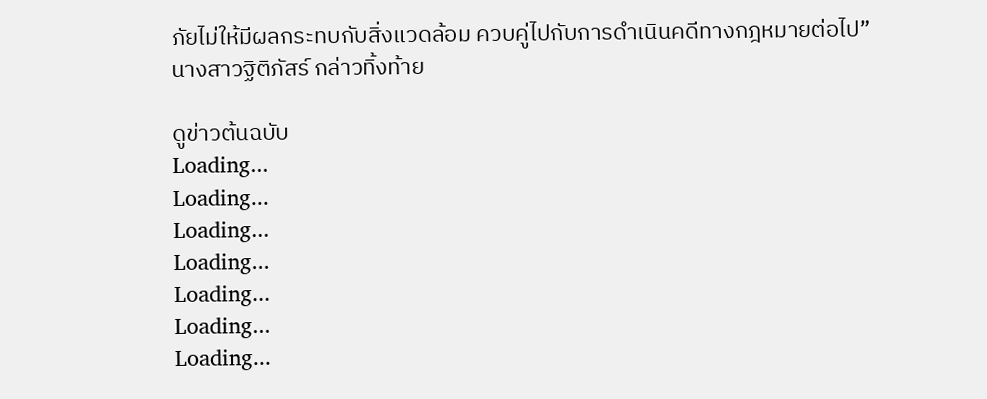ภัยไม่ให้มีผลกระทบกับสิ่งแวดล้อม ควบคู่ไปกับการดำเนินคดีทางกฎหมายต่อไป” นางสาวฐิติภัสร์ กล่าวทิ้งท้าย

ดูข่าวต้นฉบับ
Loading...
Loading...
Loading...
Loading...
Loading...
Loading...
Loading...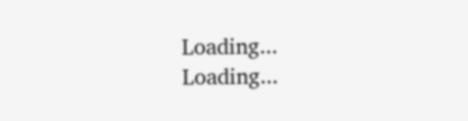Loading...
Loading...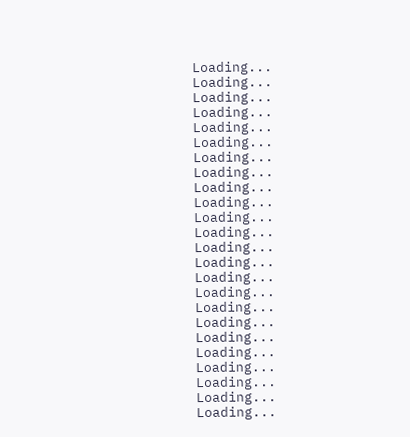Loading...
Loading...
Loading...
Loading...
Loading...
Loading...
Loading...
Loading...
Loading...
Loading...
Loading...
Loading...
Loading...
Loading...
Loading...
Loading...
Loading...
Loading...
Loading...
Loading...
Loading...
Loading...
Loading...
Loading...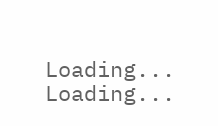Loading...
Loading...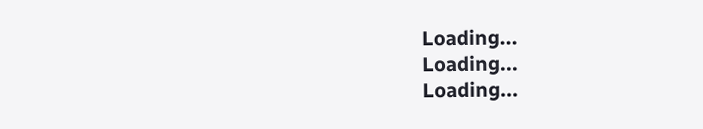Loading...
Loading...
Loading...